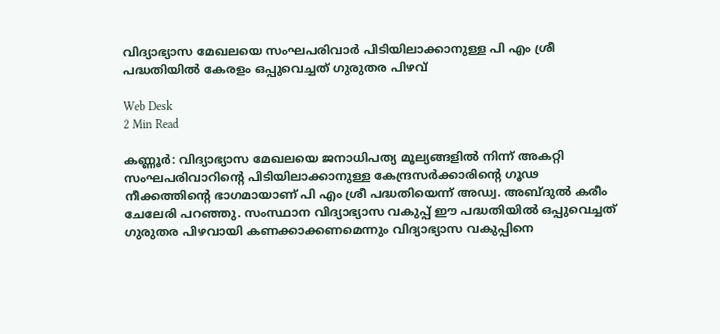വിദ്യാഭ്യാസ മേഖലയെ സംഘപരിവാര്‍ പിടിയിലാക്കാനുള്ള പി എം ശ്രീ പദ്ധതിയില്‍ കേരളം ഒപ്പുവെച്ചത് ഗുരുതര പിഴവ്

Web Desk
2 Min Read

കണ്ണൂര്‍: വിദ്യാഭ്യാസ മേഖലയെ ജനാധിപത്യ മൂല്യങ്ങളില്‍ നിന്ന് അകറ്റി സംഘപരിവാറിന്റെ പിടിയിലാക്കാനുള്ള കേന്ദ്രസര്‍ക്കാരിന്റെ ഗൂഢ നീക്കത്തിന്റെ ഭാഗമായാണ് പി എം ശ്രീ പദ്ധതിയെന്ന് അഡ്വ. അബ്ദുല്‍ കരീം ചേലേരി പറഞ്ഞു. സംസ്ഥാന വിദ്യാഭ്യാസ വകുപ്പ് ഈ പദ്ധതിയില്‍ ഒപ്പുവെച്ചത് ഗുരുതര പിഴവായി കണക്കാക്കണമെന്നും വിദ്യാഭ്യാസ വകുപ്പിനെ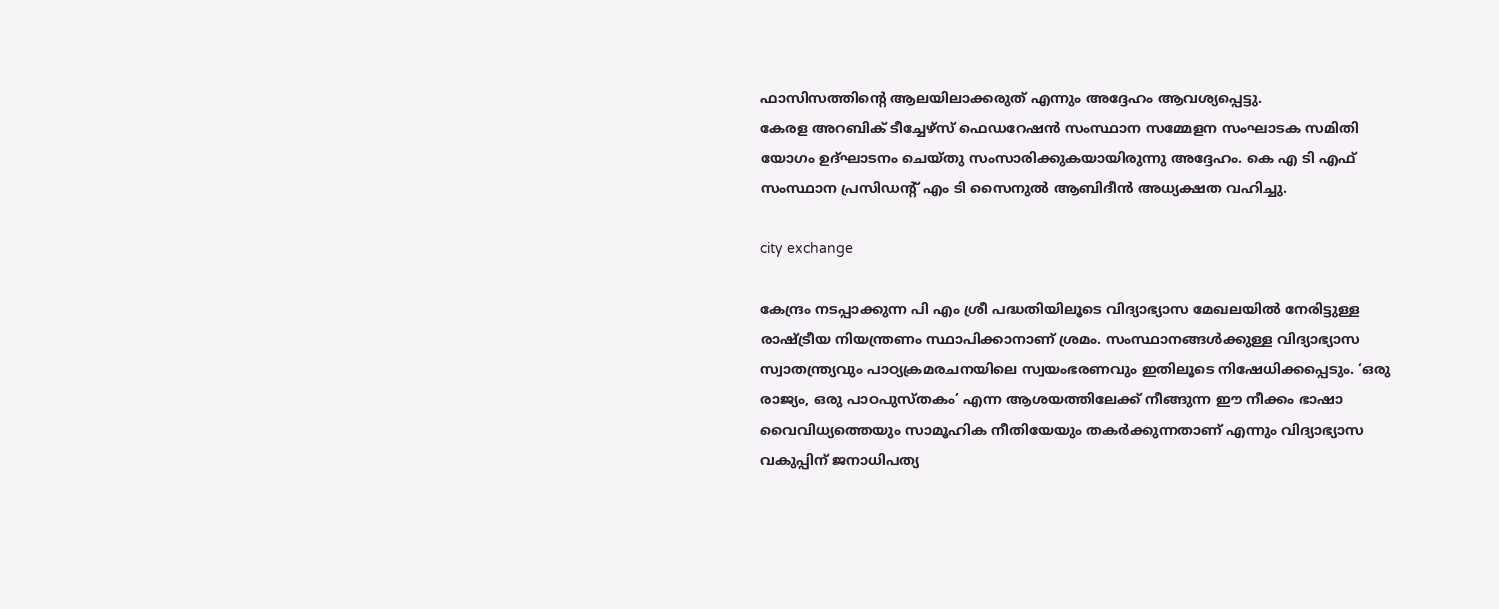ഫാസിസത്തിന്റെ ആലയിലാക്കരുത് എന്നും അദ്ദേഹം ആവശ്യപ്പെട്ടു.
കേരള അറബിക് ടീച്ചേഴ്‌സ് ഫെഡറേഷന്‍ സംസ്ഥാന സമ്മേളന സംഘാടക സമിതി യോഗം ഉദ്ഘാടനം ചെയ്തു സംസാരിക്കുകയായിരുന്നു അദ്ദേഹം. കെ എ ടി എഫ് സംസ്ഥാന പ്രസിഡന്റ് എം ടി സൈനുല്‍ ആബിദീന്‍ അധ്യക്ഷത വഹിച്ചു.

city exchange

കേന്ദ്രം നടപ്പാക്കുന്ന പി എം ശ്രീ പദ്ധതിയിലൂടെ വിദ്യാഭ്യാസ മേഖലയില്‍ നേരിട്ടുള്ള രാഷ്ട്രീയ നിയന്ത്രണം സ്ഥാപിക്കാനാണ് ശ്രമം. സംസ്ഥാനങ്ങള്‍ക്കുള്ള വിദ്യാഭ്യാസ സ്വാതന്ത്ര്യവും പാഠ്യക്രമരചനയിലെ സ്വയംഭരണവും ഇതിലൂടെ നിഷേധിക്കപ്പെടും. ‘ഒരു രാജ്യം, ഒരു പാഠപുസ്തകം’ എന്ന ആശയത്തിലേക്ക് നീങ്ങുന്ന ഈ നീക്കം ഭാഷാ വൈവിധ്യത്തെയും സാമൂഹിക നീതിയേയും തകര്‍ക്കുന്നതാണ് എന്നും വിദ്യാഭ്യാസ വകുപ്പിന് ജനാധിപത്യ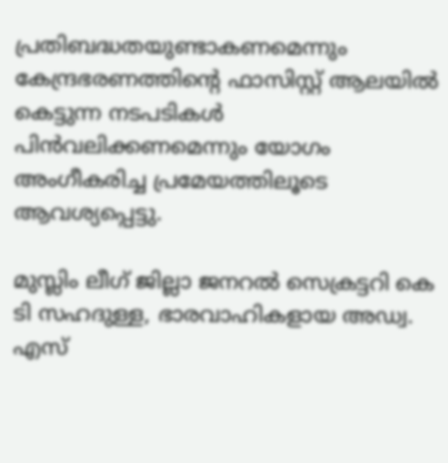പ്രതിബദ്ധതയുണ്ടാകണമെന്നും കേന്ദ്രഭരണത്തിന്റെ ഫാസിസ്റ്റ് ആലയില്‍ കെട്ടുന്ന നടപടികള്‍ പിന്‍വലിക്കണമെന്നും യോഗം അംഗീകരിച്ച പ്രമേയത്തിലൂടെ ആവശ്യപ്പെട്ടു.

മുസ്ലിം ലീഗ് ജില്ലാ ജനറല്‍ സെക്രട്ടറി കെ ടി സഹദുള്ള, ഭാരവാഹികളായ അഡ്വ. എസ്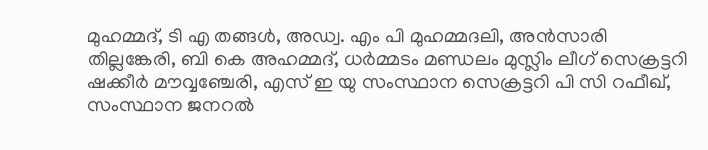മുഹമ്മദ്, ടി എ തങ്ങള്‍, അഡ്വ. എം പി മുഹമ്മദലി, അന്‍സാരി തില്ലങ്കേരി, ബി കെ അഹമ്മദ്, ധര്‍മ്മടം മണ്ഡലം മുസ്ലിം ലീഗ് സെക്രട്ടറി ഷക്കീര്‍ മൗവ്വഞ്ചേരി, എസ് ഇ യു സംസ്ഥാന സെക്രട്ടറി പി സി റഫീഖ്, സംസ്ഥാന ജനറല്‍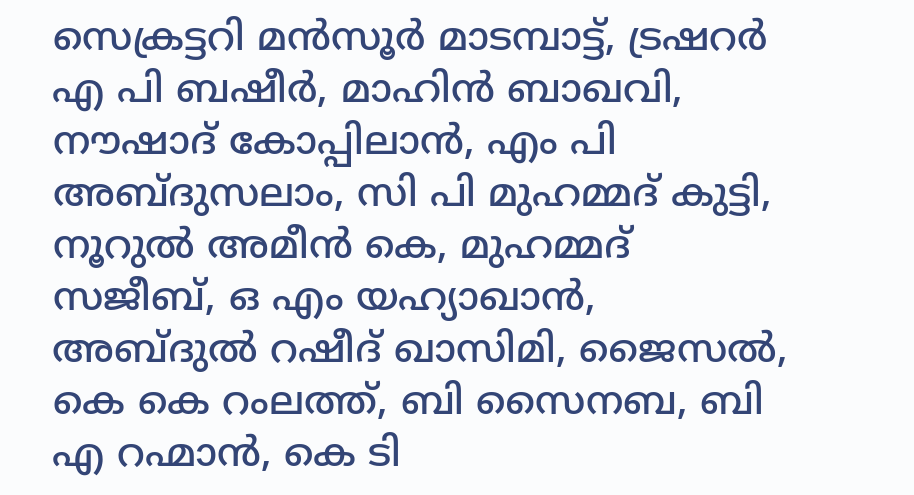സെക്രട്ടറി മന്‍സൂര്‍ മാടമ്പാട്ട്, ട്രഷറര്‍ എ പി ബഷീര്‍, മാഹിന്‍ ബാഖവി, നൗഷാദ് കോപ്പിലാന്‍, എം പി അബ്ദുസലാം, സി പി മുഹമ്മദ് കുട്ടി, നൂറുല്‍ അമീന്‍ കെ, മുഹമ്മദ് സജീബ്, ഒ എം യഹ്യാഖാന്‍, അബ്ദുല്‍ റഷീദ് ഖാസിമി, ജൈസല്‍, കെ കെ റംലത്ത്, ബി സൈനബ, ബി എ റഹ്മാന്‍, കെ ടി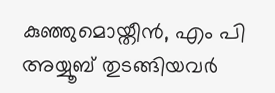കുഞ്ഞുമൊയ്തീന്‍, എം പി അയ്യൂബ് തുടങ്ങിയവര്‍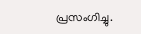പ്രസംഗിച്ചു.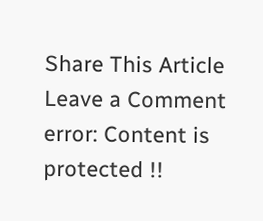Share This Article
Leave a Comment
error: Content is protected !!